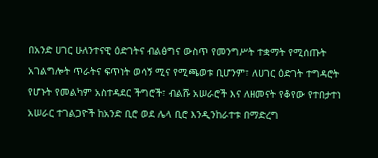በአንድ ሀገር ሁለንተናዊ ዕድገትና ብልፅግና ውስጥ የመንግሥት ተቋማት የሚሰጡት አገልግሎት ጥራትና ፍጥነት ወሳኝ ሚና የሚጫወቱ ቢሆንም፣ ለሀገር ዕድገት ተግዳሮት የሆኑት የመልካም አስተዳደር ችግሮች፣ ብልሹ አሠራሮች እና ለዘመናት የቆየው የተበታተነ አሠራር ተገልጋዮች ከአንድ ቢሮ ወደ ሌላ ቢሮ እንዲንከራተቱ በማድረግ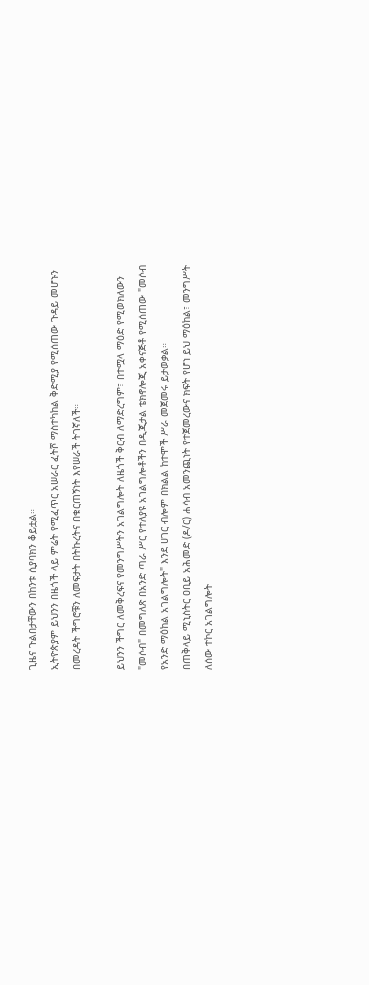ጊዜና ጉልበታቸውን በከንቱ ሲያባክን ቆይቷል።
ኢትዮጵያም ይህንን በዜጎች ላይ ምሬት የሚፈጥር አሠራር ፈትሾ ማስተካከል ቅድሚያ የሚሰጠው ጉዳይ መሆኑን በመረዳት ችግሮቹን ለመፍታት በትኩረትና በቁርጠኝነት እየሠራች ትገኛለች።

ይህንን ችግር ለመቅረፍና የመንግሥትን አገልግሎት ለዜጎች ቅርብ ለማድረግም፣ በተሟላ ማዕድ የሚወክለውን "መሶብ" በመግለጽ በአንድ ጣራ ሥር የተለያዩ አገልግሎቶችን በዲጂታል ቴክኖሎጂ አቀናጅቶ የሚሰጠው "መሶብ የአንድ ማዕከል አገልግሎት" እንደ ሀገር ብሎም በክልል ከተሞች ሥራ መጀመሩ ይታወቃል።
በጠቅላይ ሚኒስትር ዐቢይ አሕመድ (ዶ/ር) ሐሳብ አመንጪነት የተጀመረውና ክፍት የሆነ ይህ ማዕከል፣ መንግሥት ለሰው ተኮር አገልግሎት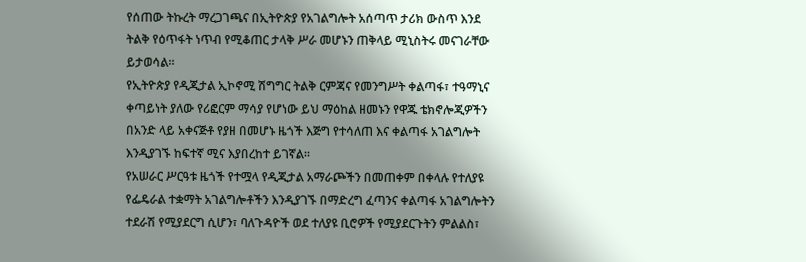የሰጠው ትኩረት ማረጋገጫና በኢትዮጵያ የአገልግሎት አሰጣጥ ታሪክ ውስጥ እንደ ትልቅ የዕጥፋት ነጥብ የሚቆጠር ታላቅ ሥራ መሆኑን ጠቅላይ ሚኒስትሩ መናገራቸው ይታወሳል።
የኢትዮጵያ የዲጂታል ኢኮኖሚ ሽግግር ትልቅ ርምጃና የመንግሥት ቀልጣፋ፣ ተዓማኒና ቀጣይነት ያለው የሪፎርም ማሳያ የሆነው ይህ ማዕከል ዘመኑን የዋጁ ቴክኖሎጂዎችን በአንድ ላይ አቀናጅቶ የያዘ በመሆኑ ዜጎች እጅግ የተሳለጠ እና ቀልጣፋ አገልግሎት እንዲያገኙ ከፍተኛ ሚና እያበረከተ ይገኛል።
የአሠራር ሥርዓቱ ዜጎች የተሟላ የዲጂታል አማራጮችን በመጠቀም በቀላሉ የተለያዩ የፌዴራል ተቋማት አገልግሎቶችን እንዲያገኙ በማድረግ ፈጣንና ቀልጣፋ አገልግሎትን ተደራሽ የሚያደርግ ሲሆን፣ ባለጉዳዮች ወደ ተለያዩ ቢሮዎች የሚያደርጉትን ምልልስ፣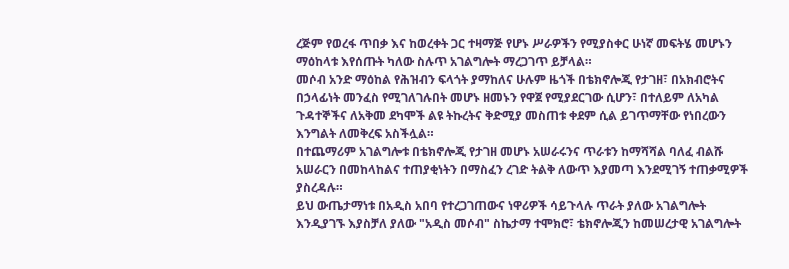ረጅም የወረፋ ጥበቃ እና ከወረቀት ጋር ተዛማጅ የሆኑ ሥራዎችን የሚያስቀር ሁነኛ መፍትሄ መሆኑን ማዕከላቱ እየሰጡት ካለው ስሉጥ አገልግሎት ማረጋገጥ ይቻላል።
መሶብ አንድ ማዕከል የሕዝብን ፍላጎት ያማከለና ሁሉም ዜጎች በቴክኖሎጂ የታገዘ፣ በአክብሮትና በኃላፊነት መንፈስ የሚገለገሉበት መሆኑ ዘመኑን የዋጀ የሚያደርገው ሲሆን፣ በተለይም ለአካል ጉዳተኞችና ለአቅመ ደካሞች ልዩ ትኩረትና ቅድሚያ መስጠቱ ቀደም ሲል ይገጥማቸው የነበረውን እንግልት ለመቅረፍ አስችሏል።
በተጨማሪም አገልግሎቱ በቴክኖሎጂ የታገዘ መሆኑ አሠራሩንና ጥራቱን ከማሻሻል ባለፈ ብልሹ አሠራርን በመከላከልና ተጠያቂነትን በማስፈን ረገድ ትልቅ ለውጥ እያመጣ እንደሚገኝ ተጠቃሚዎች ያስረዳሉ።
ይህ ውጤታማነቱ በአዲስ አበባ የተረጋገጠውና ነዋሪዎች ሳይጉላሉ ጥራት ያለው አገልግሎት እንዲያገኙ እያስቻለ ያለው "አዲስ መሶብ" ስኬታማ ተሞክሮ፣ ቴክኖሎጂን ከመሠረታዊ አገልግሎት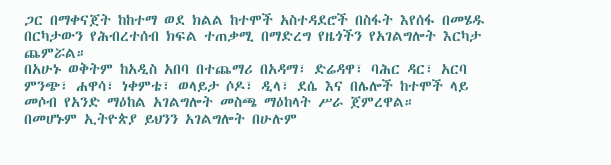ጋር በማቀናጀት ከከተማ ወደ ክልል ከተሞች አስተዳደሮች በስፋት እየሰፋ በመሄዱ በርካታውን የሕብረተሰብ ክፍል ተጠቃሚ በማድረግ የዜጎችን የአገልግሎት እርካታ ጨምሯል።
በአሁኑ ወቅትም ከአዲስ አበባ በተጨማሪ በአዳማ፣ ድሬዳዋ፣ ባሕር ዳር፣ አርባ ምንጭ፣ ሐዋሳ፣ ነቀምቴ፣ ወላይታ ሶዶ፣ ዲላ፣ ደሴ እና በሌሎች ከተሞች ላይ መሶብ የአንድ ማዕከል አገልግሎት መስጫ ማዕከላት ሥራ ጀምረዋል።
በመሆኑም ኢትዮጵያ ይህንን አገልግሎት በሁሉም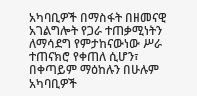አካባቢዎች በማስፋት በዘመናዊ አገልግሎት የጋራ ተጠቃሚነትን ለማሳደግ የምታከናውነው ሥራ ተጠናክሮ የቀጠለ ሲሆን፣ በቀጣይም ማዕከሉን በሁሉም አካባቢዎች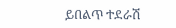ይበልጥ ተደራሽ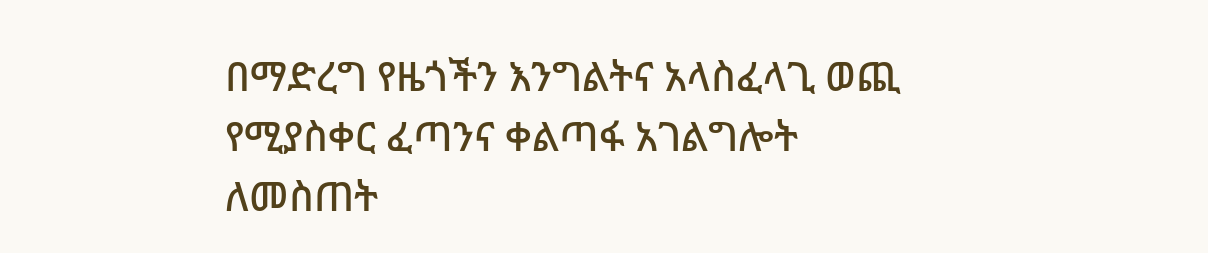በማድረግ የዜጎችን እንግልትና አላስፈላጊ ወጪ የሚያስቀር ፈጣንና ቀልጣፋ አገልግሎት ለመስጠት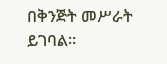በቅንጅት መሥራት ይገባል።